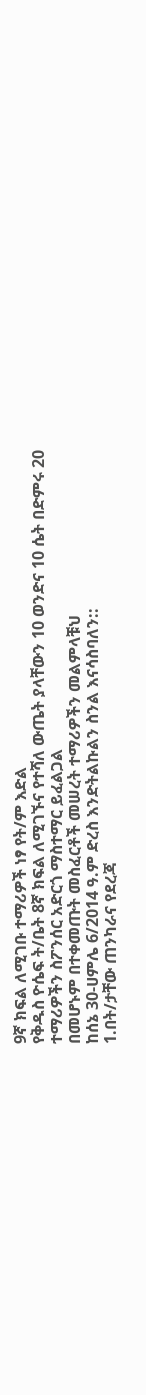9ኛ ክፍል ለሚገቡ ተማሪዎች ነፃ የት/ም እድል
የቅዱስ ዮሴፍ ት/ቤት 8ኛ ክፍል ለሚገኙና የተሻለ ውጤት ያላቸውን 10 ወንድና 10 ሴት በድምሩ 20 ተማሪዎችን ስፖንሰር አድርጎ ማስተማር ይፈልጋል
በመሆኑም በተቀመጡት መስፈርቶች መሠረት ተማሪዎችን መልምላቹህ
ከሰኔ 30-ሀምሌ 6/2014 ዓ.ም ድረስ እንድትልኩልን ስንል እናሳስባለን::
1.በት/ታቸው ጠንካራና የደረጃ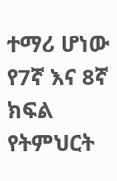ተማሪ ሆነው የ7ኛ እና 8ኛ ክፍል የትምህርት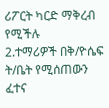ሪፖርት ካርድ ማቅረብ የሚችሉ
2.ተማሪዎች በቅ/ዮሴፍ ት/ቤት የሚሰጠውን ፈተና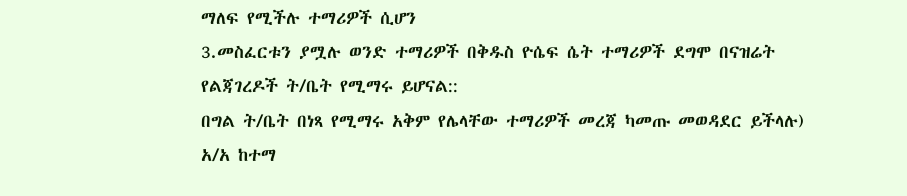ማለፍ የሚችሉ ተማሪዎች ሲሆን
3.መስፈርቱን ያሟሉ ወንድ ተማሪዎች በቅዱስ ዮሴፍ ሴት ተማሪዎች ደግሞ በናዝሬት የልጃገረዶች ት/ቤት የሚማሩ ይሆናል::
በግል ት/ቤት በነጻ የሚማሩ አቅም የሌላቸው ተማሪዎች መረጃ ካመጡ መወዳደር ይችላሉ)
አ/አ ከተማ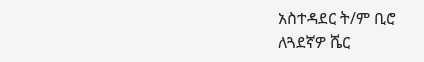አስተዳደር ት/ም ቢሮ
ለጓደኛዎ ሼር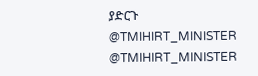ያድርጉ
@TMIHIRT_MINISTER
@TMIHIRT_MINISTER